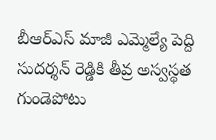బీఆర్ఎస్ మాజీ ఎమ్మెల్యే పెద్ది సుదర్శన్ రెడ్డికి తీవ్ర అస్వస్థత
గుండెపోటు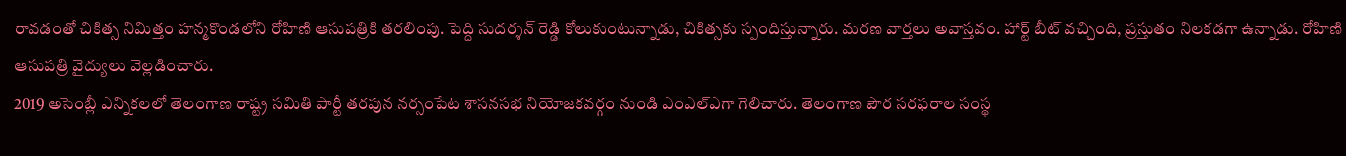రావడంతో చికిత్స నిమిత్తం హన్మకొండలోని రోహిణి ఆసుపత్రికి తరలింపు. పెద్ది సుదర్శన్ రెడ్డి కోలుకుంటున్నాడు, చికిత్సకు స్పందిస్తున్నారు. మరణ వార్తలు అవాస్తవం. హార్ట్ బీట్ వచ్చింది, ప్రస్తుతం నిలకడగా ఉన్నాడు. రోహిణి ఆసుపత్రి వైద్యులు వెల్లడించారు.
2019 అసెంబ్లీ ఎన్నికలలో తెలంగాణ రాష్ట్ర సమితి పార్టీ తరపున నర్సంపేట శాసనసభ నియోజకవర్గం నుండి ఎంఎల్ఎగా గెలిచారు. తెలంగాణ పౌర సరఫరాల సంస్థ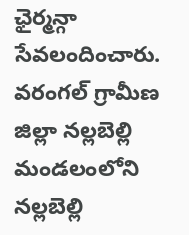ఛైర్మన్గా సేవలందించారు.
వరంగల్ గ్రామీణ జిల్లా నల్లబెల్లి మండలంలోని నల్లబెల్లి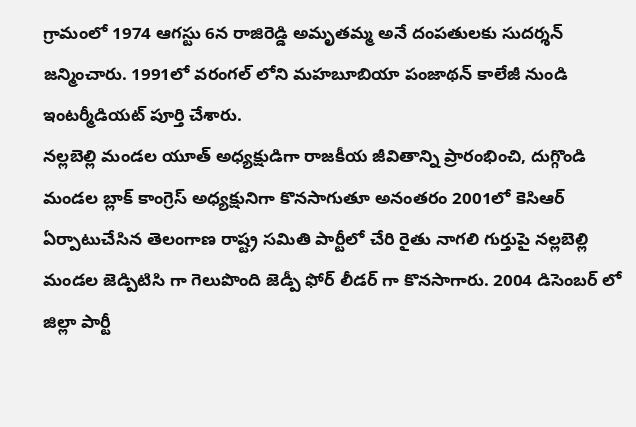గ్రామంలో 1974 ఆగస్టు 6న రాజిరెడ్డి అమృతమ్మ అనే దంపతులకు సుదర్శన్ జన్మించారు. 1991లో వరంగల్ లోని మహబూబియా పంజాథన్ కాలేజీ నుండి ఇంటర్మీడియట్ పూర్తి చేశారు.
నల్లబెల్లి మండల యూత్ అధ్యక్షుడిగా రాజకీయ జీవితాన్ని ప్రారంభించి, దుగ్గొండి మండల బ్లాక్ కాంగ్రెస్ అధ్యక్షునిగా కొనసాగుతూ అనంతరం 2001లో కెసిఆర్ ఏర్పాటుచేసిన తెలంగాణ రాష్ట్ర సమితి పార్టీలో చేరి రైతు నాగలి గుర్తుపై నల్లబెల్లి మండల జెడ్పిటిసి గా గెలుపొంది జెడ్పీ ఫోర్ లీడర్ గా కొనసాగారు. 2004 డిసెంబర్ లో జిల్లా పార్టీ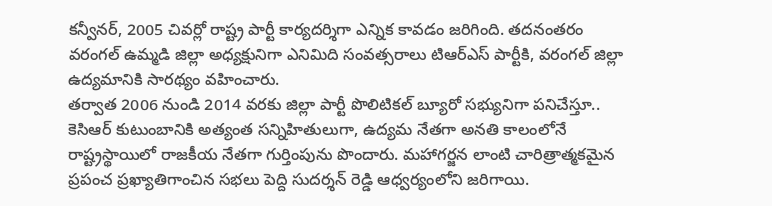కన్వీనర్, 2005 చివర్లో రాష్ట్ర పార్టీ కార్యదర్శిగా ఎన్నిక కావడం జరిగింది. తదనంతరం వరంగల్ ఉమ్మడి జిల్లా అధ్యక్షునిగా ఎనిమిది సంవత్సరాలు టిఆర్ఎస్ పార్టీకి, వరంగల్ జిల్లా ఉద్యమానికి సారథ్యం వహించారు.
తర్వాత 2006 నుండి 2014 వరకు జిల్లా పార్టీ పొలిటికల్ బ్యూరో సభ్యునిగా పనిచేస్తూ.. కెసిఆర్ కుటుంబానికి అత్యంత సన్నిహితులుగా, ఉద్యమ నేతగా అనతి కాలంలోనే రాష్ట్రస్థాయిలో రాజకీయ నేతగా గుర్తింపును పొందారు. మహాగర్జన లాంటి చారిత్రాత్మకమైన ప్రపంచ ప్రఖ్యాతిగాంచిన సభలు పెద్ది సుదర్శన్ రెడ్డి ఆధ్వర్యంలోని జరిగాయి.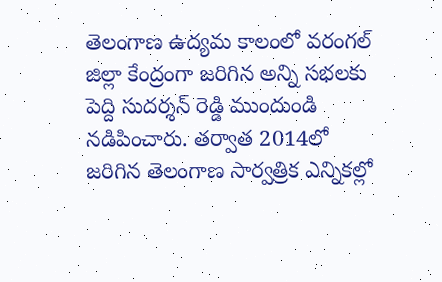తెలంగాణ ఉద్యమ కాలంలో వరంగల్ జిల్లా కేంద్రంగా జరిగిన అన్ని సభలకు పెద్ది సుదర్శన్ రెడ్డి ముందుండి నడిపించారు. తర్వాత 2014లో జరిగిన తెలంగాణ సార్వత్రిక ఎన్నికల్లో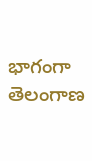భాగంగా తెలంగాణ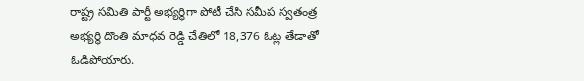రాష్ట్ర సమితి పార్టీ అభ్యర్థిగా పోటీ చేసి సమీప స్వతంత్ర అభ్యర్థి దొంతి మాధవ రెడ్డి చేతిలో 18,376 ఓట్ల తేడాతో ఓడిపోయారు.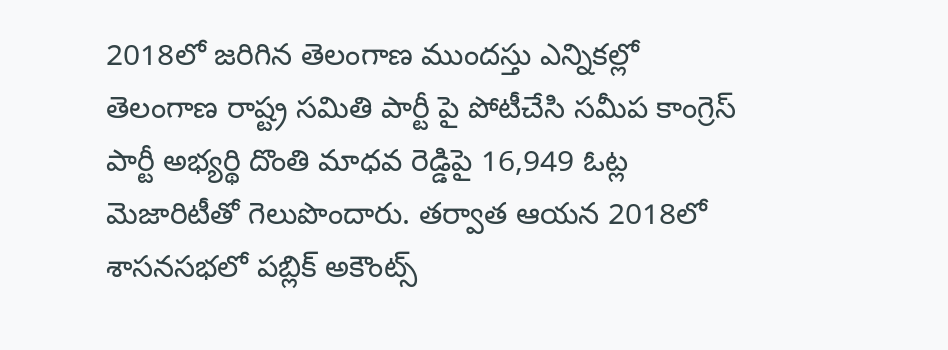2018లో జరిగిన తెలంగాణ ముందస్తు ఎన్నికల్లో తెలంగాణ రాష్ట్ర సమితి పార్టీ పై పోటీచేసి సమీప కాంగ్రెస్ పార్టీ అభ్యర్థి దొంతి మాధవ రెడ్డిపై 16,949 ఓట్ల మెజారిటీతో గెలుపొందారు. తర్వాత ఆయన 2018లో శాసనసభలో పబ్లిక్ అకౌంట్స్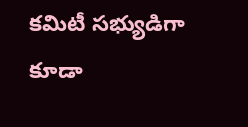కమిటీ సభ్యుడిగా కూడా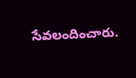సేవలందించారు.